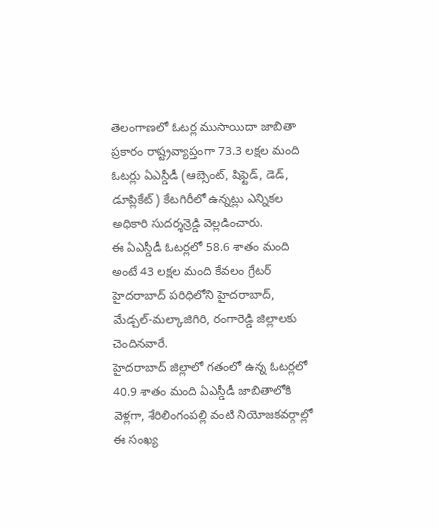తెలంగాణలో ఓటర్ల ముసాయిదా జాబితా ప్రకారం రాష్ట్రవ్యాప్తంగా 73.3 లక్షల మంది ఓటర్లు ఏఎస్డీడీ (ఆబ్సెంట్, షిఫ్టెడ్, డెడ్, డూప్లికేట్) కేటగిరీలో ఉన్నట్లు ఎన్నికల అధికారి సుదర్శన్రెడ్డి వెల్లడించారు.
ఈ ఏఎస్డీడీ ఓటర్లలో 58.6 శాతం మంది అంటే 43 లక్షల మంది కేవలం గ్రేటర్ హైదరాబాద్ పరిధిలోని హైదరాబాద్, మేడ్చల్-మల్కాజిగిరి, రంగారెడ్డి జిల్లాలకు చెందినవారే.
హైదరాబాద్ జిల్లాలో గతంలో ఉన్న ఓటర్లలో 40.9 శాతం మంది ఏఎస్డీడీ జాబితాలోకి వెళ్లగా, శేరిలింగంపల్లి వంటి నియోజకవర్గాల్లో ఈ సంఖ్య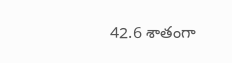42.6 శాతంగా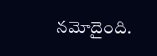నమోదైంది.